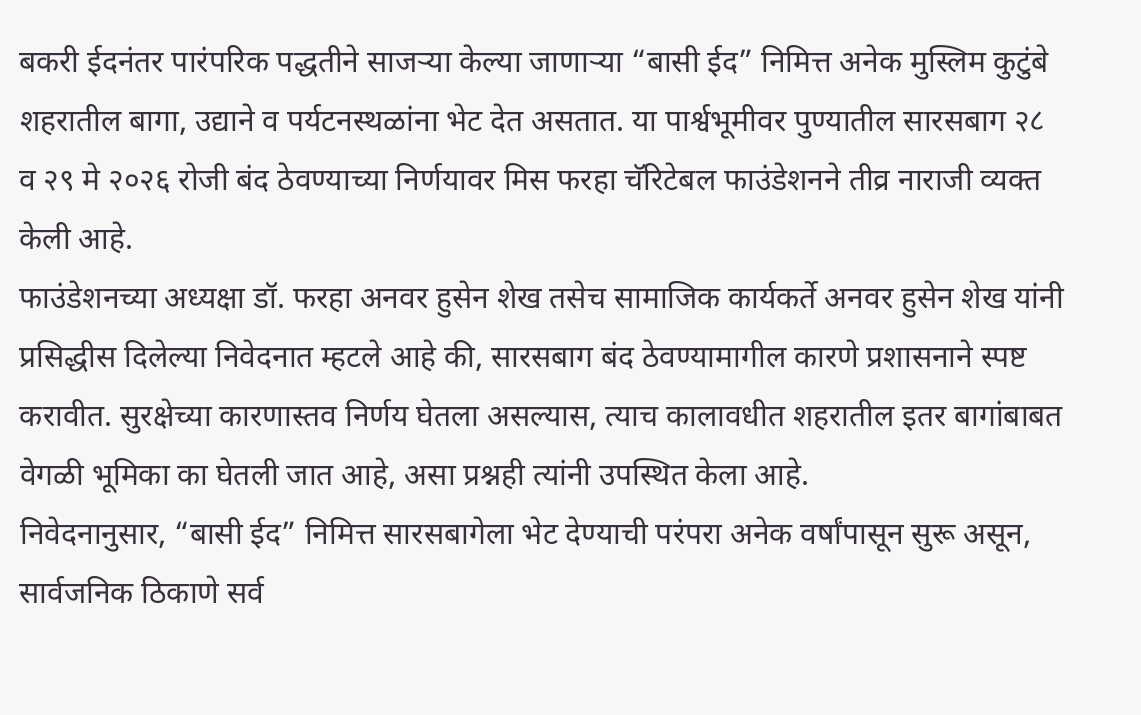बकरी ईदनंतर पारंपरिक पद्धतीने साजऱ्या केल्या जाणाऱ्या “बासी ईद” निमित्त अनेक मुस्लिम कुटुंबे शहरातील बागा, उद्याने व पर्यटनस्थळांना भेट देत असतात. या पार्श्वभूमीवर पुण्यातील सारसबाग २८ व २९ मे २०२६ रोजी बंद ठेवण्याच्या निर्णयावर मिस फरहा चॅरिटेबल फाउंडेशनने तीव्र नाराजी व्यक्त केली आहे.
फाउंडेशनच्या अध्यक्षा डॉ. फरहा अनवर हुसेन शेख तसेच सामाजिक कार्यकर्ते अनवर हुसेन शेख यांनी प्रसिद्धीस दिलेल्या निवेदनात म्हटले आहे की, सारसबाग बंद ठेवण्यामागील कारणे प्रशासनाने स्पष्ट करावीत. सुरक्षेच्या कारणास्तव निर्णय घेतला असल्यास, त्याच कालावधीत शहरातील इतर बागांबाबत वेगळी भूमिका का घेतली जात आहे, असा प्रश्नही त्यांनी उपस्थित केला आहे.
निवेदनानुसार, “बासी ईद” निमित्त सारसबागेला भेट देण्याची परंपरा अनेक वर्षांपासून सुरू असून, सार्वजनिक ठिकाणे सर्व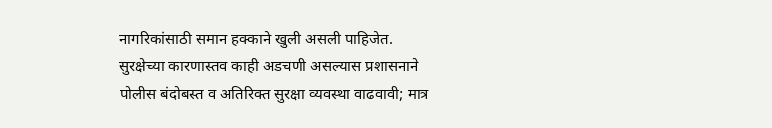नागरिकांसाठी समान हक्काने खुली असली पाहिजेत. सुरक्षेच्या कारणास्तव काही अडचणी असल्यास प्रशासनाने पोलीस बंदोबस्त व अतिरिक्त सुरक्षा व्यवस्था वाढवावी; मात्र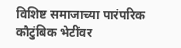विशिष्ट समाजाच्या पारंपरिक कौटुंबिक भेटींवर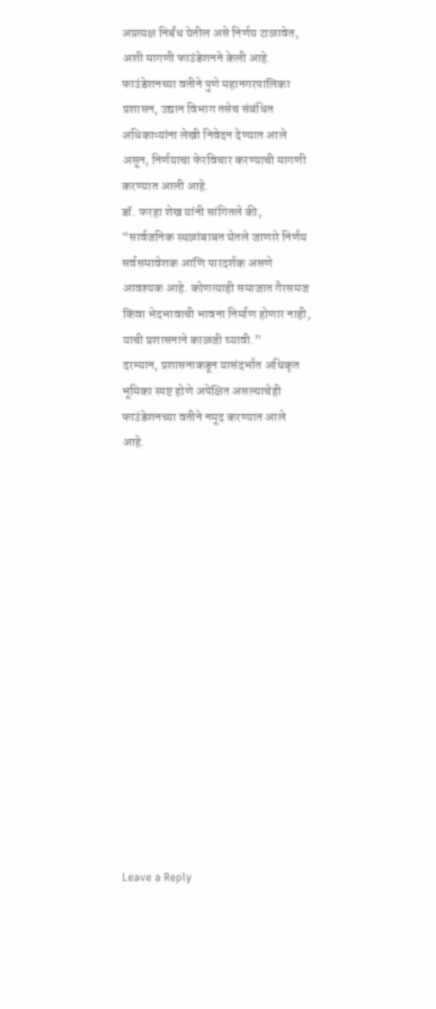अप्रत्यक्ष निर्बंध येतील असे निर्णय टाळावेत, अशी मागणी फाउंडेशनने केली आहे.
फाउंडेशनच्या वतीने पुणे महानगरपालिका प्रशासन, उद्यान विभाग तसेच संबंधित अधिकाऱ्यांना लेखी निवेदन देण्यात आले असून, निर्णयाचा फेरविचार करण्याची मागणी करण्यात आली आहे.
डॉ. फरहा शेख यांनी सांगितले की, “सार्वजनिक स्थळांबाबत घेतले जाणारे निर्णय सर्वसमावेशक आणि पारदर्शक असणे आवश्यक आहे. कोणत्याही समाजात गैरसमज किंवा भेदभावाची भावना निर्माण होणार नाही, याची प्रशासनाने काळजी घ्यावी.”
दरम्यान, प्रशासनाकडून यासंदर्भात अधिकृत भूमिका स्पष्ट होणे अपेक्षित असल्याचेही फाउंडेशनच्या वतीने नमूद करण्यात आले आहे.
















Leave a Reply